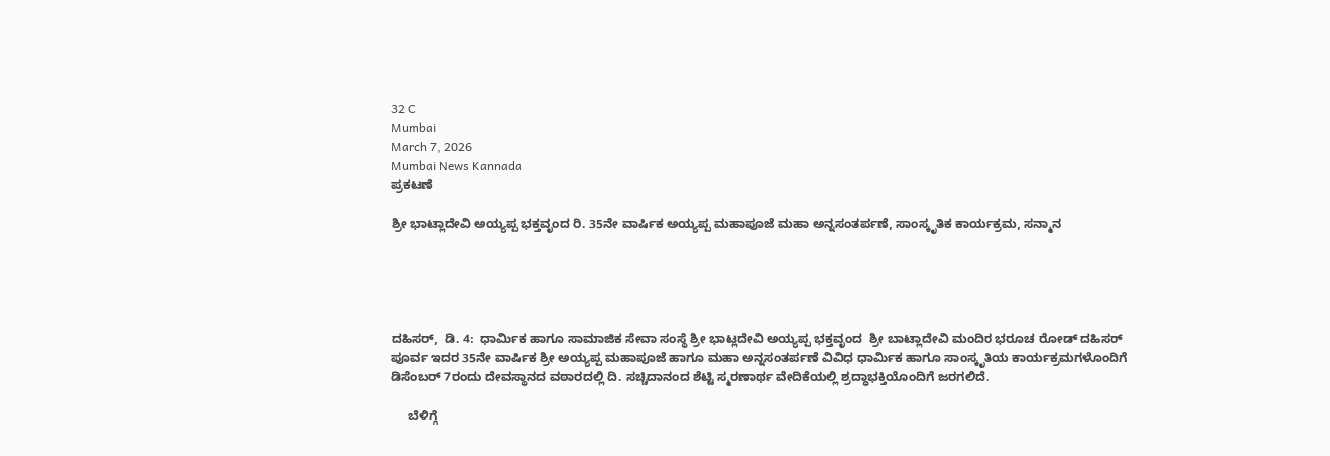32 C
Mumbai
March 7, 2026
Mumbai News Kannada
ಪ್ರಕಟಣೆ

ಶ್ರೀ ಭಾಟ್ಲಾದೇವಿ ಅಯ್ಯಪ್ಪ ಭಕ್ತವೃಂದ ರಿ. 35ನೇ ವಾರ್ಷಿಕ ಅಯ್ಯಪ್ಪ ಮಹಾಪೂಜೆ ಮಹಾ ಅನ್ನಸಂತರ್ಪಣೆ, ಸಾಂಸ್ಕೃತಿಕ ಕಾರ್ಯಕ್ರಮ, ಸನ್ಮಾನ





ದಹಿಸರ್,  ಡಿ. 4:  ಧಾರ್ಮಿಕ ಹಾಗೂ ಸಾಮಾಜಿಕ ಸೇವಾ ಸಂಸ್ಥೆ ಶ್ರೀ ಭಾಟ್ಲದೇವಿ ಅಯ್ಯಪ್ಪ ಭಕ್ತವೃಂದ  ಶ್ರೀ ಬಾಟ್ಲಾದೇವಿ ಮಂದಿರ ಭರೂಚ ರೋಡ್ ದಹಿಸರ್ ಪೂರ್ವ ಇದರ 35ನೇ ವಾರ್ಷಿಕ ಶ್ರೀ ಅಯ್ಯಪ್ಪ ಮಹಾಪೂಜೆ ಹಾಗೂ ಮಹಾ ಅನ್ನಸಂತರ್ಪಣೆ ವಿವಿಧ ಧಾರ್ಮಿಕ ಹಾಗೂ ಸಾಂಸ್ಕೃತಿಯ ಕಾರ್ಯಕ್ರಮಗಳೊಂದಿಗೆ ಡಿಸೆಂಬರ್ 7ರಂದು ದೇವಸ್ಥಾನದ ವಠಾರದಲ್ಲಿ ದಿ. ಸಚ್ಚಿದಾನಂದ ಶೆಟ್ಟಿ ಸ್ಮರಣಾರ್ಥ ವೇದಿಕೆಯಲ್ಲಿ ಶ್ರದ್ಧಾಭಕ್ತಿಯೊಂದಿಗೆ ಜರಗಲಿದೆ.

     ಬೆಳಿಗ್ಗೆ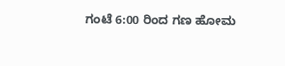ಗಂಟೆ 6:00 ರಿಂದ ಗಣ ಹೋಮ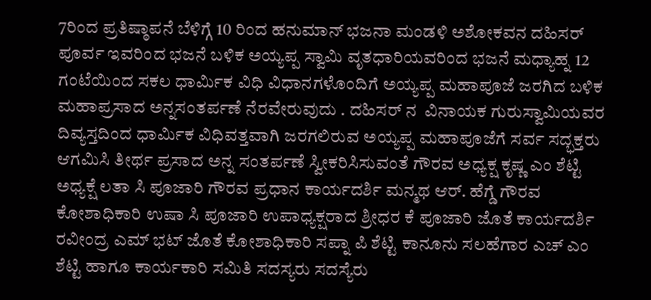7ರಿಂದ ಪ್ರತಿಷ್ಠಾಪನೆ ಬೆಳಿಗ್ಗೆ 10 ರಿಂದ ಹನುಮಾನ್ ಭಜನಾ ಮಂಡಳಿ ಅಶೋಕವನ ದಹಿಸರ್ ಪೂರ್ವ ಇವರಿಂದ ಭಜನೆ ಬಳಿಕ ಅಯ್ಯಪ್ಪ ಸ್ವಾಮಿ ವೃತಧಾರಿಯವರಿಂದ ಭಜನೆ ಮಧ್ಯಾಹ್ನ 12 ಗಂಟೆಯಿಂದ ಸಕಲ ಧಾರ್ಮಿಕ ವಿಧಿ ವಿಧಾನಗಳೊಂದಿಗೆ ಅಯ್ಯಪ್ಪ ಮಹಾಪೂಜೆ ಜರಗಿದ ಬಳಿಕ ಮಹಾಪ್ರಸಾದ ಅನ್ನಸಂತರ್ಪಣೆ ನೆರವೇರುವುದು . ದಹಿಸರ್ ನ  ವಿನಾಯಕ ಗುರುಸ್ವಾಮಿಯವರ ದಿವ್ಯಸ್ತದಿಂದ ಧಾರ್ಮಿಕ ವಿಧಿವತ್ತವಾಗಿ ಜರಗಲಿರುವ ಅಯ್ಯಪ್ಪ ಮಹಾಪೂಜೆಗೆ ಸರ್ವ ಸದ್ಭಕ್ತರು ಆಗಮಿಸಿ ತೀರ್ಥ ಪ್ರಸಾದ ಅನ್ನ ಸಂತರ್ಪಣೆ ಸ್ವೀಕರಿಸಿಸುವಂತೆ ಗೌರವ ಅಧ್ಯಕ್ಷ ಕೃಷ್ಣ ಎಂ ಶೆಟ್ಟಿ ಅಧ್ಯಕ್ಷೆ ಲತಾ ಸಿ ಪೂಜಾರಿ ಗೌರವ ಪ್ರಧಾನ ಕಾರ್ಯದರ್ಶಿ ಮನ್ಮಥ ಆರ್. ಹೆಗ್ಡೆ ಗೌರವ ಕೋಶಾಧಿಕಾರಿ ಉಷಾ ಸಿ ಪೂಜಾರಿ ಉಪಾಧ್ಯಕ್ಷರಾದ ಶ್ರೀಧರ ಕೆ ಪೂಜಾರಿ ಜೊತೆ ಕಾರ್ಯದರ್ಶಿ ರವೀಂದ್ರ ಎಮ್ ಭಟ್ ಜೊತೆ ಕೋಶಾಧಿಕಾರಿ ಸಪ್ನಾ ಪಿ ಶೆಟ್ಟಿ ಕಾನೂನು ಸಲಹೆಗಾರ ಎಚ್ ಎಂ ಶೆಟ್ಟಿ ಹಾಗೂ ಕಾರ್ಯಕಾರಿ ಸಮಿತಿ ಸದಸ್ಯರು ಸದಸ್ಯೆರು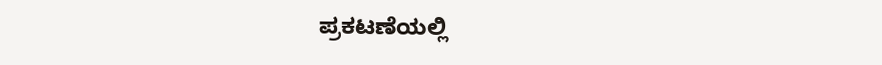ಪ್ರಕಟಣೆಯಲ್ಲಿ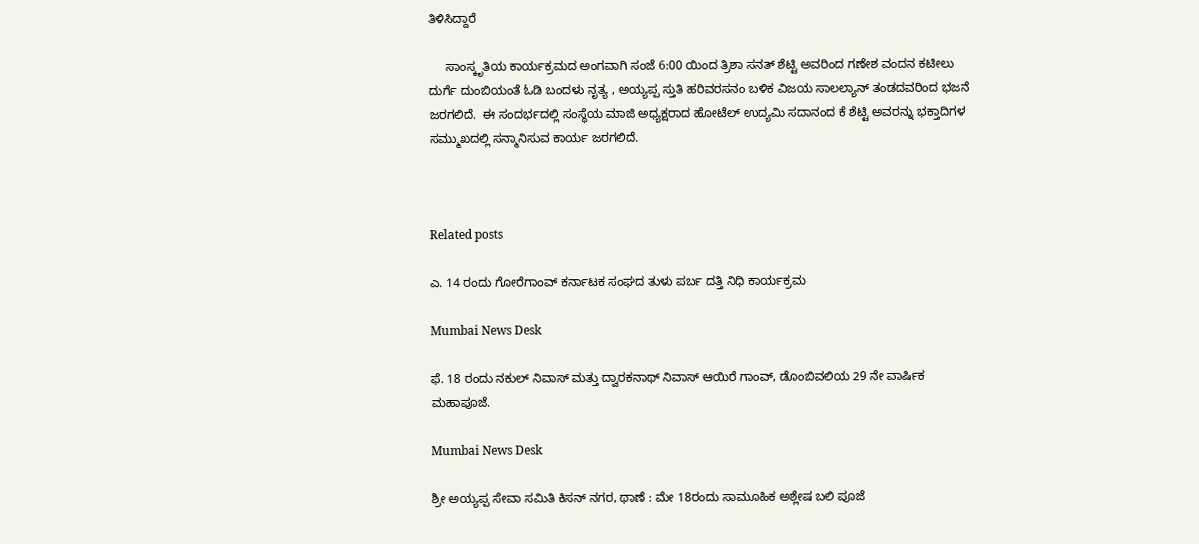ತಿಳಿಸಿದ್ದಾರೆ

     ಸಾಂಸ್ಕೃತಿಯ ಕಾರ್ಯಕ್ರಮದ ಅಂಗವಾಗಿ ಸಂಜೆ 6:00 ಯಿಂದ ತ್ರಿಶಾ ಸನತ್ ಶೆಟ್ಟಿ ಅವರಿಂದ ಗಣೇಶ ವಂದನ ಕಟೀಲು ದುರ್ಗೆ ದುಂಬಿಯಂತೆ ಓಡಿ ಬಂದಳು ನೃತ್ಯ , ಅಯ್ಯಪ್ಪ ಸ್ತುತಿ ಹರಿವರಸನಂ ಬಳಿಕ ವಿಜಯ ಸಾಲಲ್ಯಾನ್ ತಂಡದವರಿಂದ ಭಜನೆ ಜರಗಲಿದೆ.  ಈ ಸಂದರ್ಭದಲ್ಲಿ ಸಂಸ್ಥೆಯ ಮಾಜಿ ಅಧ್ಯಕ್ಷರಾದ ಹೋಟೆಲ್ ಉದ್ಯಮಿ ಸದಾನಂದ ಕೆ ಶೆಟ್ಟಿ ಅವರನ್ನು ಭಕ್ತಾದಿಗಳ ಸಮ್ಮುಖದಲ್ಲಿ ಸನ್ಮಾನಿಸುವ ಕಾರ್ಯ ಜರಗಲಿದೆ.



Related posts

ಎ. 14 ರಂದು ಗೋರೆಗಾಂವ್ ಕರ್ನಾಟಕ ಸಂಘದ ತುಳು ಪರ್ಬ ದತ್ತಿ ನಿಧಿ ಕಾರ್ಯಕ್ರಮ

Mumbai News Desk

ಫೆ. 18 ರಂದು ನಕುಲ್ ನಿವಾಸ್ ಮತ್ತು ದ್ವಾರಕನಾಥ್ ನಿವಾಸ್ ಆಯಿರೆ ಗಾಂವ್, ಡೊಂಬಿವಲಿಯ 29 ನೇ ವಾರ್ಷಿಕ ಮಹಾಪೂಜೆ.

Mumbai News Desk

ಶ್ರೀ ಅಯ್ಯಪ್ಪ ಸೇವಾ ಸಮಿತಿ ಕಿಸನ್ ನಗರ, ಥಾಣೆ : ಮೇ 18ರಂದು ಸಾಮೂಹಿಕ ಅಶ್ಲೇಷ ಬಲಿ ಪೂಜೆ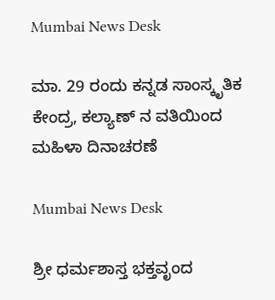Mumbai News Desk

ಮಾ. 29 ರಂದು ಕನ್ನಡ ಸಾಂಸ್ಕೃತಿಕ ಕೇಂದ್ರ, ಕಲ್ಯಾಣ್ ನ ವತಿಯಿಂದ ಮಹಿಳಾ ದಿನಾಚರಣೆ

Mumbai News Desk

ಶ್ರೀ ಧರ್ಮಶಾಸ್ತ ಭಕ್ತವೃಂದ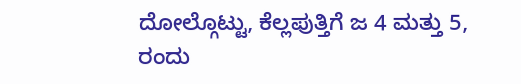ದೋಲ್ಗೊಟ್ಟು, ಕೆಲ್ಲಪುತ್ತಿಗೆ ಜ 4 ಮತ್ತು 5, ರಂದು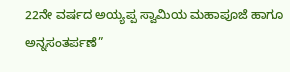22ನೇ ವರ್ಷದ ಅಯ್ಯಪ್ಪ ಸ್ವಾಮಿಯ ಮಹಾಪೂಜೆ ಹಾಗೂ ಅನ್ನಸಂತರ್ಪಣೆ”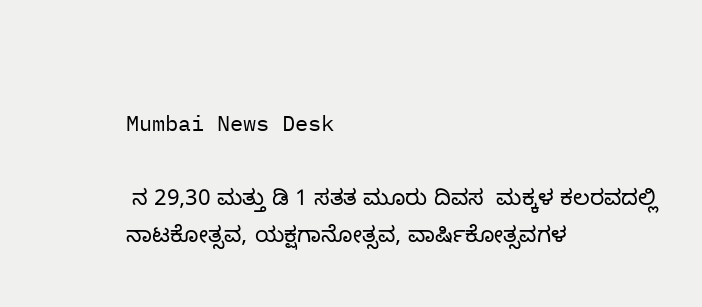Mumbai News Desk

 ನ 29,30 ಮತ್ತು ಡಿ 1 ಸತತ ಮೂರು ದಿವಸ  ಮಕ್ಕಳ ಕಲರವದಲ್ಲಿ ನಾಟಕೋತ್ಸವ, ಯಕ್ಷಗಾನೋತ್ಸವ, ವಾರ್ಷಿಕೋತ್ಸವಗಳ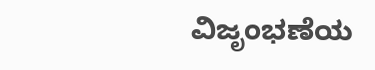ವಿಜೃಂಭಣೆಯ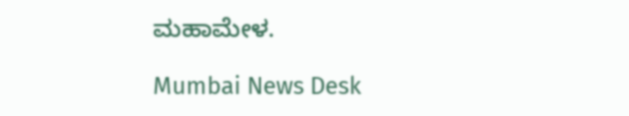ಮಹಾಮೇಳ.

Mumbai News Desk